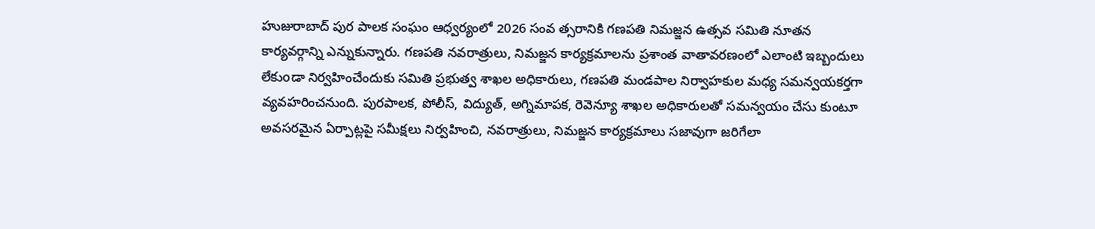హుజురాబాద్ పుర పాలక సంఘం ఆధ్వర్యంలో 2026 సంవ త్సరానికి గణపతి నిమజ్జన ఉత్సవ సమితి నూతన కార్యవర్గాన్ని ఎన్నుకున్నారు. గణపతి నవరాత్రులు, నిమజ్జన కార్యక్రమాలను ప్రశాంత వాతావరణంలో ఎలాంటి ఇబ్బందులు లేకుoడా నిర్వహించేందుకు సమితి ప్రభుత్వ శాఖల అధికారులు, గణపతి మండపాల నిర్వాహకుల మధ్య సమన్వయకర్తగా వ్యవహరించనుంది. పురపాలక, పోలీస్, విద్యుత్, అగ్నిమాపక, రెవెన్యూ శాఖల అధికారులతో సమన్వయం చేసు కుంటూ అవసరమైన ఏర్పాట్లపై సమీక్షలు నిర్వహించి, నవరాత్రులు, నిమజ్జన కార్యక్రమాలు సజావుగా జరిగేలా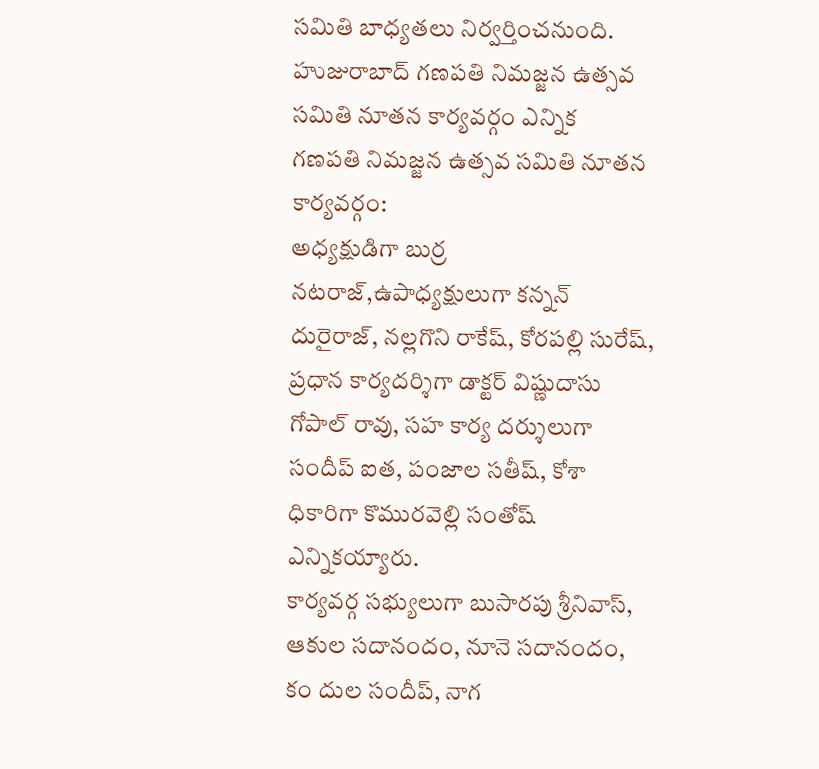సమితి బాధ్యతలు నిర్వర్తించనుంది.
హుజురాబాద్ గణపతి నిమజ్జన ఉత్సవ సమితి నూతన కార్యవర్గం ఎన్నిక
గణపతి నిమజ్జన ఉత్సవ సమితి నూతన కార్యవర్గం:
అధ్యక్షుడిగా బుర్ర నటరాజ్,ఉపాధ్యక్షులుగా కన్నన్ దురైరాజ్, నల్లగొని రాకేష్, కోరపల్లి సురేష్, ప్రధాన కార్యదర్శిగా డాక్టర్ విష్ణుదాసు గోపాల్ రావు, సహ కార్య దర్శులుగా సందీప్ ఐత, పంజాల సతీష్, కోశా ధికారిగా కొమురవెల్లి సంతోష్ ఎన్నికయ్యారు.
కార్యవర్గ సభ్యులుగా బుసారపు శ్రీనివాస్, ఆకుల సదానందం, నూనె సదానందం, కం దుల సందీప్, నాగ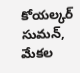కోయల్కర్ సుమన్, మేకల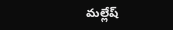మల్లేష్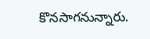కొనసాగనున్నారు.